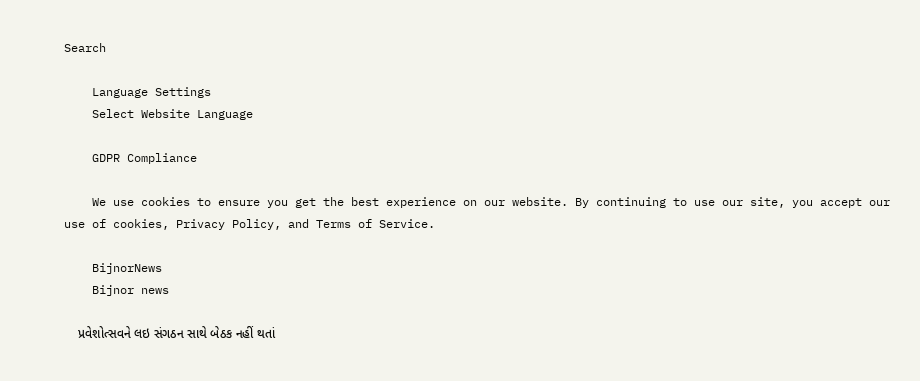Search

    Language Settings
    Select Website Language

    GDPR Compliance

    We use cookies to ensure you get the best experience on our website. By continuing to use our site, you accept our use of cookies, Privacy Policy, and Terms of Service.

    BijnorNews
    Bijnor news

    પ્રવેશોત્સવને લઇ સંગઠન સાથે બેઠક નહીં થતાં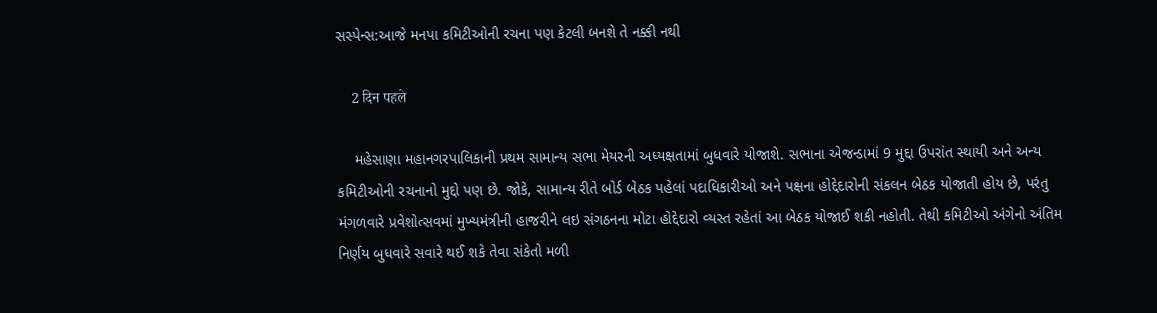સસ્પેન્સ:આજે મનપા કમિટીઓની રચના પણ કેટલી બનશે તે નક્કી નથી

    2 दिन पहले

    મહેસાણા મહાનગરપાલિકાની પ્રથમ સામાન્ય સભા મેયરની અધ્યક્ષતામાં બુધવારે યોજાશે. સભાના એજન્ડામાં 9 મુદ્દા ઉપરાંત સ્થાયી અને અન્ય કમિટીઓની રચનાનો મુદ્દો પણ છે. જોકે, સામાન્ય રીતે બોર્ડ બેઠક પહેલાં પદાધિકારીઓ અને પક્ષના હોદ્દેદારોની સંકલન બેઠક યોજાતી હોય છે, પરંતુ મંગળવારે પ્રવેશોત્સવમાં મુખ્યમંત્રીની હાજરીને લઇ સંગઠનના મોટા હોદ્દેદારો વ્યસ્ત રહેતાં આ બેઠક યોજાઈ શકી નહોતી. તેથી કમિટીઓ અંગેનો અંતિમ નિર્ણય બુધવારે સવારે થઈ શકે તેવા સંકેતો મળી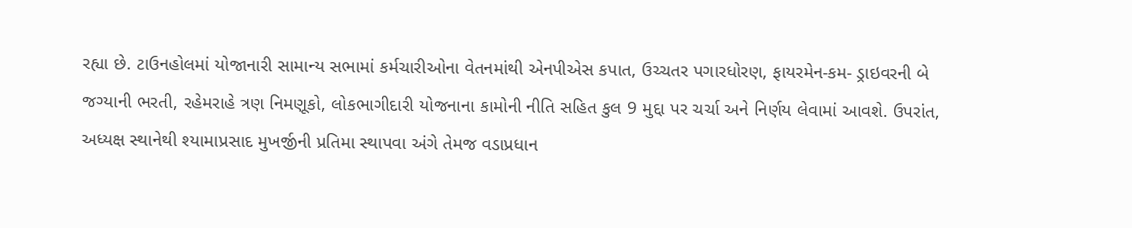રહ્યા છે. ટાઉનહોલમાં યોજાનારી સામાન્ય સભામાં કર્મચારીઓના વેતનમાંથી એનપીએસ કપાત, ઉચ્ચતર પગારધોરણ, ફાયરમેન-કમ- ડ્રાઇવરની બે જગ્યાની ભરતી, રહેમરાહે ત્રણ નિમણૂકો, લોકભાગીદારી યોજનાના કામોની નીતિ સહિત કુલ 9 મુદ્દા પર ચર્ચા અને નિર્ણય લેવામાં આવશે. ઉપરાંત, અધ્યક્ષ સ્થાનેથી શ્યામાપ્રસાદ મુખર્જીની પ્રતિમા સ્થાપવા અંગે તેમજ વડાપ્રધાન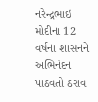નરેન્દ્રભાઇ મોદીના 12 વર્ષના શાસનને અભિનંદન પાઠવતો ઠરાવ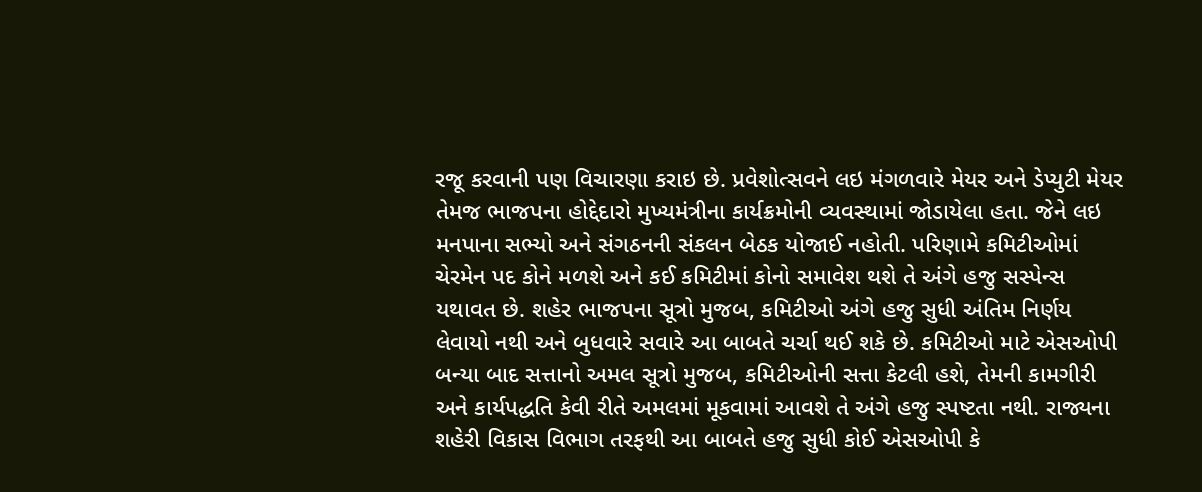રજૂ કરવાની પણ વિચારણા કરાઇ છે. પ્રવેશોત્સવને લઇ મંગળવારે મેયર અને ડેપ્યુટી મેયર તેમજ ભાજપના હોદ્દેદારો મુખ્યમંત્રીના કાર્યક્રમોની વ્યવસ્થામાં જોડાયેલા હતા. જેને લઇ મનપાના સભ્યો અને સંગઠનની સંકલન બેઠક યોજાઈ નહોતી. પરિણામે કમિટીઓમાં ચેરમેન પદ કોને મળશે અને કઈ કમિટીમાં કોનો સમાવેશ થશે તે અંગે હજુ સસ્પેન્સ યથાવત છે. શહેર ભાજપના સૂત્રો મુજબ, કમિટીઓ અંગે હજુ સુધી અંતિમ નિર્ણય લેવાયો નથી અને બુધવારે સવારે આ બાબતે ચર્ચા થઈ શકે છે. કમિટીઓ માટે એસઓપી બન્યા બાદ સત્તાનો અમલ સૂત્રો મુજબ, કમિટીઓની સત્તા કેટલી હશે, તેમની કામગીરી અને કાર્યપદ્ધતિ કેવી રીતે અમલમાં મૂકવામાં આવશે તે અંગે હજુ સ્પષ્ટતા નથી. રાજ્યના શહેરી વિકાસ વિભાગ તરફથી આ બાબતે હજુ સુધી કોઈ એસઓપી કે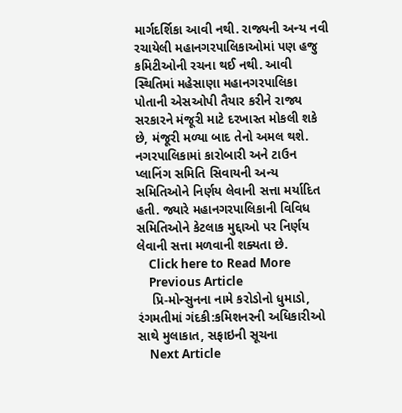માર્ગદર્શિકા આવી નથી. રાજ્યની અન્ય નવી રચાયેલી મહાનગરપાલિકાઓમાં પણ હજુ કમિટીઓની રચના થઈ નથી. આવી સ્થિતિમાં મહેસાણા મહાનગરપાલિકા પોતાની એસઓપી તૈયાર કરીને રાજ્ય સરકારને મંજૂરી માટે દરખાસ્ત મોકલી શકે છે, મંજૂરી મળ્યા બાદ તેનો અમલ થશે. નગરપાલિકામાં કારોબારી અને ટાઉન પ્લાનિંગ સમિતિ સિવાયની અન્ય સમિતિઓને નિર્ણય લેવાની સત્તા મર્યાદિત હતી. જ્યારે મહાનગરપાલિકાની વિવિધ સમિતિઓને કેટલાક મુદ્દાઓ પર નિર્ણય લેવાની સત્તા મળવાની શક્યતા છે.
    Click here to Read More
    Previous Article
    પ્રિ-મોન્સુનના નામે કરોડોનો ધુમાડો, રંગમતીમાં ગંદકી:કમિશનરની અધિકારીઓ સાથે મુલાકાત, સફાઇની સૂચના
    Next Article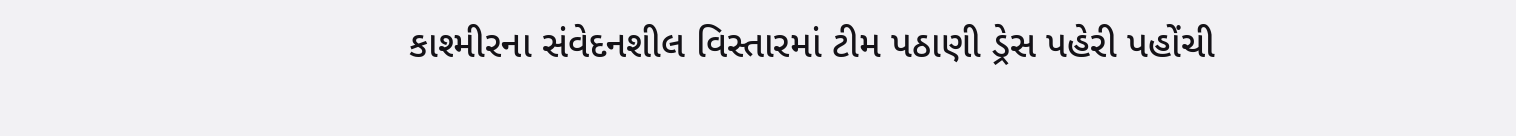કાશ્મીરના સંવેદનશીલ વિસ્તારમાં ટીમ પઠાણી ડ્રેસ પહેરી પહોંચી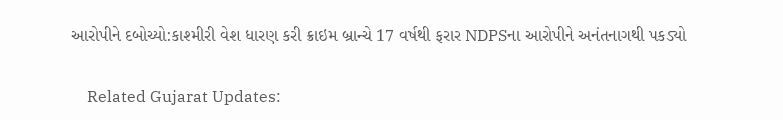આરોપીને દબોચ્યો:કાશ્મીરી વેશ ધારણ કરી ક્રાઇમ બ્રાન્ચે 17 વર્ષથી ફરાર NDPSના આરોપીને અનંતનાગથી પકડ્યો

    Related Gujarat Updates: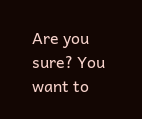Are you sure? You want to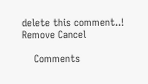delete this comment..! Remove Cancel

    Comments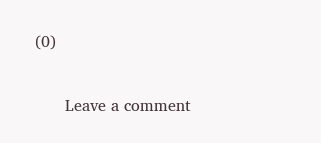(0)

      Leave a comment